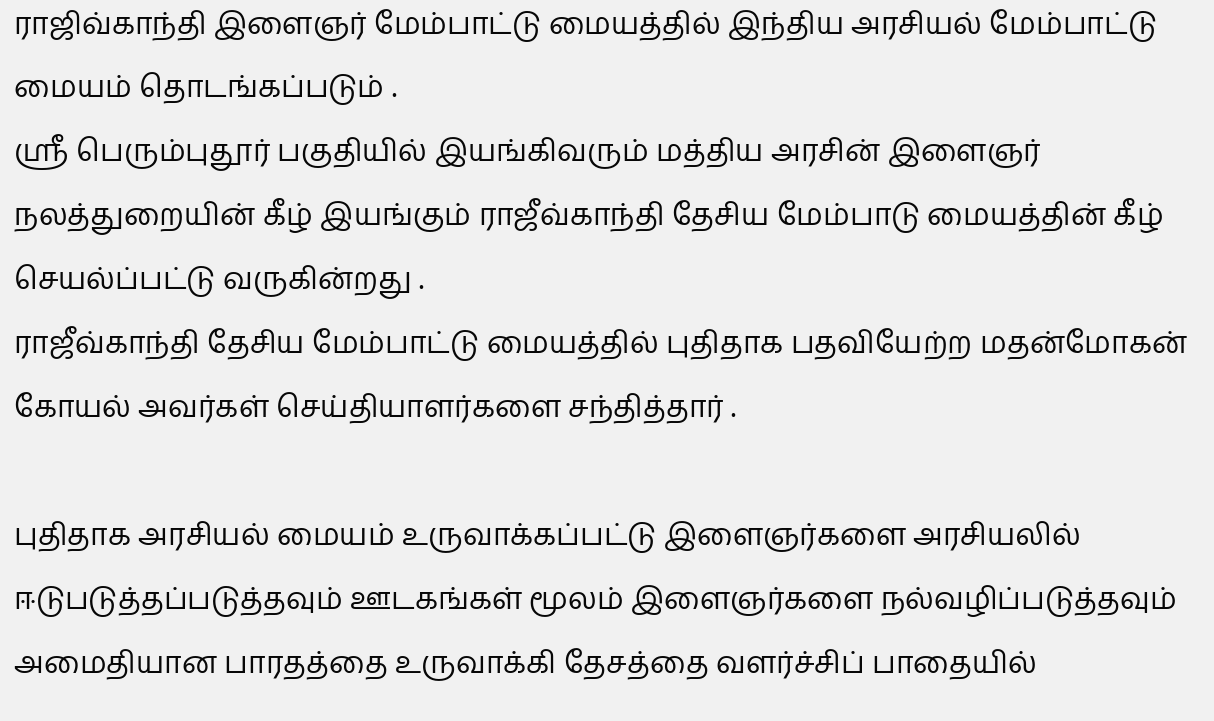ராஜிவ்காந்தி இளைஞர் மேம்பாட்டு மையத்தில் இந்திய அரசியல் மேம்பாட்டு மையம் தொடங்கப்படும் .
ஸ்ரீ பெரும்புதூர் பகுதியில் இயங்கிவரும் மத்திய அரசின் இளைஞர் நலத்துறையின் கீழ் இயங்கும் ராஜீவ்காந்தி தேசிய மேம்பாடு மையத்தின் கீழ் செயல்ப்பட்டு வருகின்றது .
ராஜீவ்காந்தி தேசிய மேம்பாட்டு மையத்தில் புதிதாக பதவியேற்ற மதன்மோகன் கோயல் அவர்கள் செய்தியாளர்களை சந்தித்தார் .

புதிதாக அரசியல் மையம் உருவாக்கப்பட்டு இளைஞர்களை அரசியலில் ஈடுபடுத்தப்படுத்தவும் ஊடகங்கள் மூலம் இளைஞர்களை நல்வழிப்படுத்தவும் அமைதியான பாரதத்தை உருவாக்கி தேசத்தை வளர்ச்சிப் பாதையில்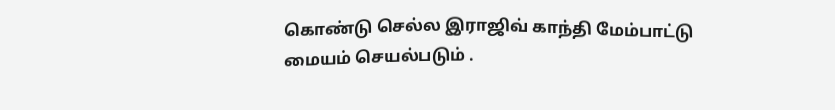கொண்டு செல்ல இராஜிவ் காந்தி மேம்பாட்டு மையம் செயல்படும் .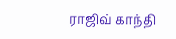ராஜிவ் காந்தி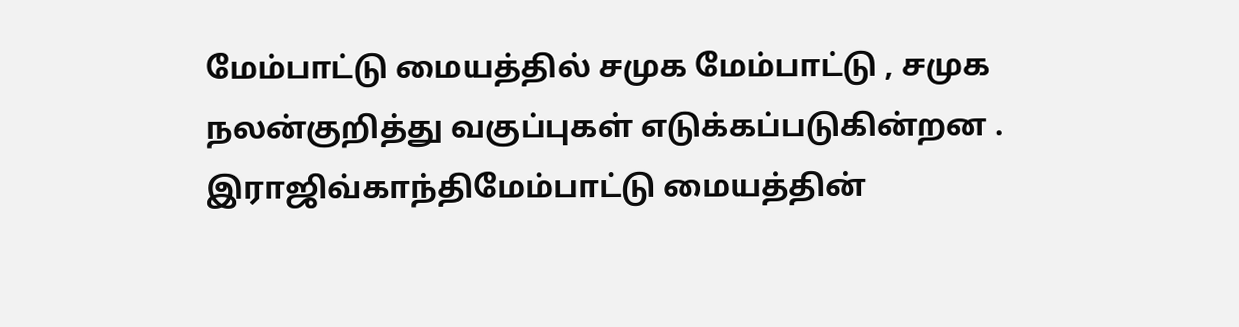மேம்பாட்டு மையத்தில் சமுக மேம்பாட்டு , சமுக நலன்குறித்து வகுப்புகள் எடுக்கப்படுகின்றன . இராஜிவ்காந்திமேம்பாட்டு மையத்தின்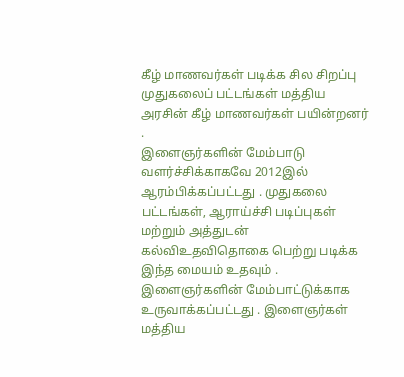கீழ் மாணவர்கள் படிக்க சில சிறப்பு முதுகலைப் பட்டங்கள் மத்திய அரசின் கீழ் மாணவர்கள் பயின்றனர் .
இளைஞர்களின் மேம்பாடு வளர்ச்சிக்காகவே 2012இல் ஆரம்பிக்கப்பட்டது . முதுகலை பட்டங்கள், ஆராய்ச்சி படிப்புகள் மற்றும் அத்துடன் கல்விஉதவிதொகை பெற்று படிக்க இந்த மையம் உதவும் . இளைஞர்களின் மேம்பாட்டுக்காக உருவாக்கப்பட்டது . இளைஞர்கள் மத்திய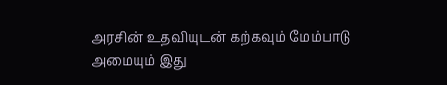அரசின் உதவியுடன் கற்கவும் மேம்பாடு அமையும் இது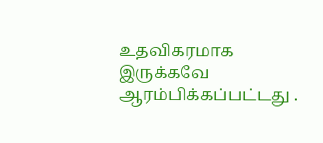உதவிகரமாக இருக்கவே ஆரம்பிக்கப்பட்டது .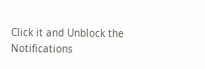Click it and Unblock the Notifications